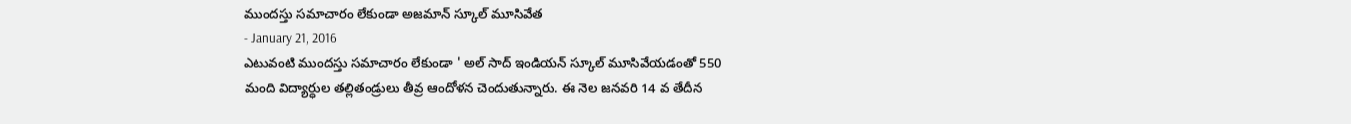ముందస్తు సమాచారం లేకుండా అజమాన్ స్కూల్ మూసివేత
- January 21, 2016
ఎటువంటి ముందస్తు సమాచారం లేకుండా ' అల్ సాద్ ఇండియన్ స్కూల్ మూసివేయడంతో 550
మంది విద్యార్ధుల తల్లితండ్రులు తీవ్ర ఆందోళన చెందుతున్నారు. ఈ నెల జనవరి 14 వ తేదీన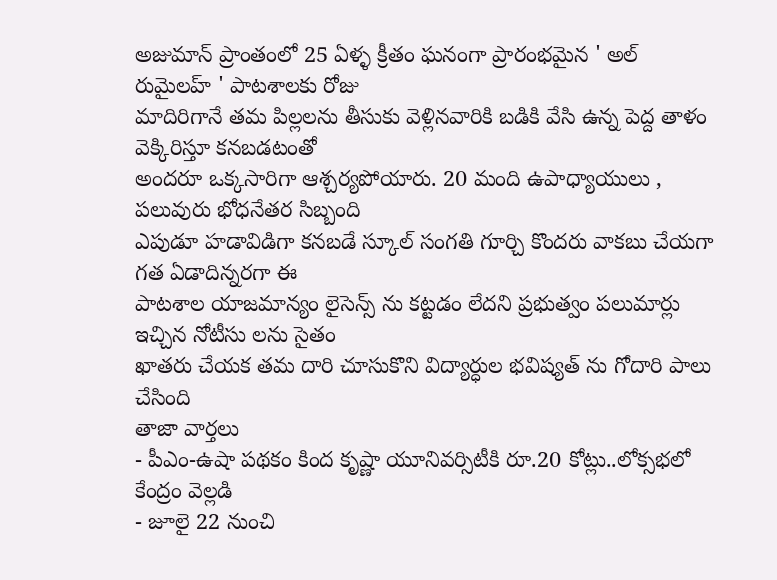అజుమాన్ ప్రాంతంలో 25 ఏళ్ళ క్రీతం ఘనంగా ప్రారంభమైన ' అల్ రుమైలహ్ ' పాటశాలకు రోజు
మాదిరిగానే తమ పిల్లలను తీసుకు వెళ్లినవారికి బడికి వేసి ఉన్న పెద్ద తాళం వెక్కిరిస్తూ కనబడటంతో
అందరూ ఒక్కసారిగా ఆశ్చర్యపోయారు. 20 మంది ఉపాధ్యాయులు , పలువురు భోధనేతర సిబ్బంది
ఎపుడూ హడావిడిగా కనబడే స్కూల్ సంగతి గూర్చి కొందరు వాకబు చేయగా గత ఏడాదిన్నరగా ఈ
పాటశాల యాజమాన్యం లైసెన్స్ ను కట్టడం లేదని ప్రభుత్వం పలుమార్లు ఇచ్చిన నోటీసు లను సైతం
ఖాతరు చేయక తమ దారి చూసుకొని విద్యార్ధుల భవిష్యత్ ను గోదారి పాలు చేసింది
తాజా వార్తలు
- పీఎం-ఉషా పథకం కింద కృష్ణా యూనివర్సిటీకి రూ.20 కోట్లు..లోక్సభలో కేంద్రం వెల్లడి
- జూలై 22 నుంచి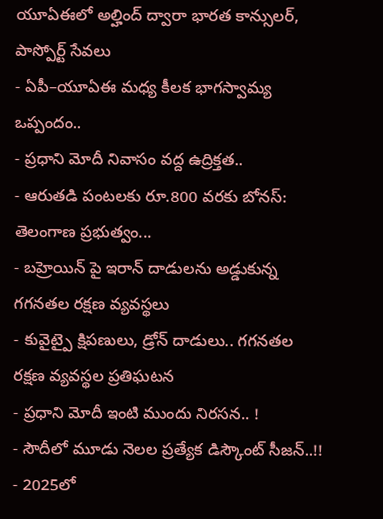యూఏఈలో అల్హింద్ ద్వారా భారత కాన్సులర్, పాస్పోర్ట్ సేవలు
- ఏపీ–యూఏఈ మధ్య కీలక భాగస్వామ్య ఒప్పందం..
- ప్రధాని మోదీ నివాసం వద్ద ఉద్రిక్తత..
- ఆరుతడి పంటలకు రూ.800 వరకు బోనస్: తెలంగాణ ప్రభుత్వం...
- బహ్రెయిన్ పై ఇరాన్ దాడులను అడ్డుకున్న గగనతల రక్షణ వ్యవస్థలు
- కువైట్పై క్షిపణులు, డ్రోన్ దాడులు.. గగనతల రక్షణ వ్యవస్థల ప్రతిఘటన
- ప్రధాని మోదీ ఇంటి ముందు నిరసన.. !
- సౌదీలో మూడు నెలల ప్రత్యేక డిస్కౌంట్ సీజన్..!!
- 2025లో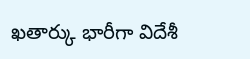ఖతార్కు భారీగా విదేశీ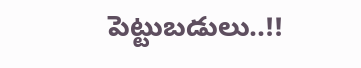పెట్టుబడులు..!!